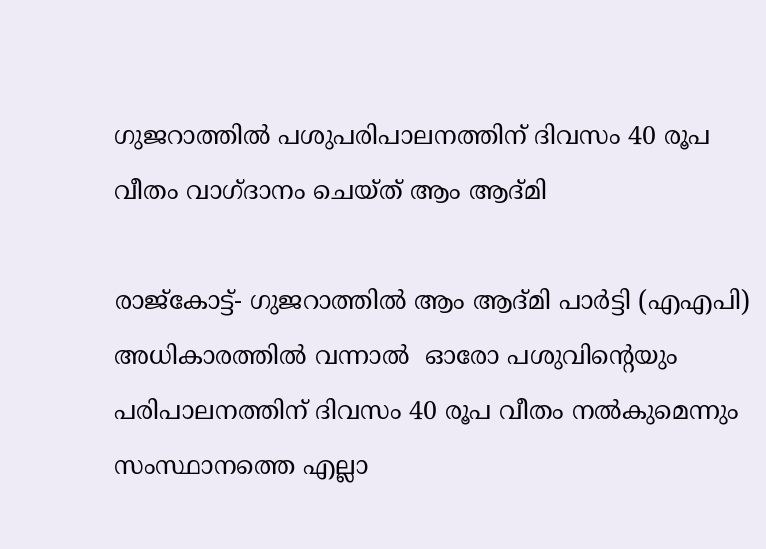ഗുജറാത്തില്‍ പശുപരിപാലനത്തിന് ദിവസം 40 രൂപ വീതം വാഗ്ദാനം ചെയ്ത് ആം ആദ്മി

രാജ്‌കോട്ട്- ഗുജറാത്തില്‍ ആം ആദ്മി പാര്‍ട്ടി (എഎപി) അധികാരത്തില്‍ വന്നാല്‍  ഓരോ പശുവിന്റെയും പരിപാലനത്തിന് ദിവസം 40 രൂപ വീതം നല്‍കുമെന്നും സംസ്ഥാനത്തെ എല്ലാ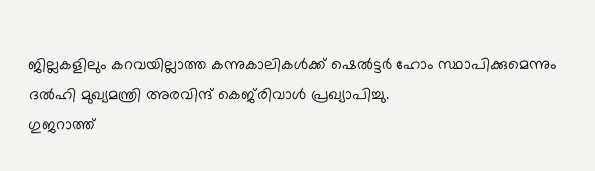ജില്ലകളിലും കറവയില്ലാത്ത കന്നുകാലികള്‍ക്ക് ഷെല്‍ട്ടര്‍ ഹോം സ്ഥാപിക്കുമെന്നും ദല്‍ഹി മുഖ്യമന്ത്രി അരവിന്ദ് കെജ്‌രിവാള്‍ പ്രഖ്യാപിച്ചു.
ഗുജറാത്ത്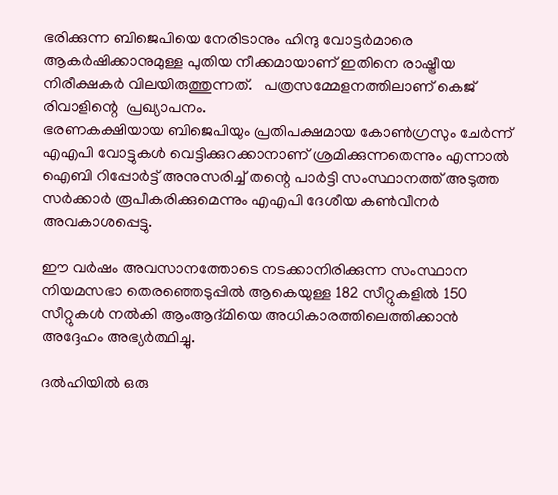ഭരിക്കുന്ന ബിജെപിയെ നേരിടാനും ഹിന്ദു വോട്ടര്‍മാരെ ആകര്‍ഷിക്കാനുമുള്ള പുതിയ നീക്കമായാണ് ഇതിനെ രാഷ്ട്രീയ നിരീക്ഷകര്‍ വിലയിരുത്തുന്നത്.   പത്രസമ്മേളനത്തിലാണ് കെജ് രിവാളിന്റെ  പ്രഖ്യാപനം.
ഭരണകക്ഷിയായ ബിജെപിയും പ്രതിപക്ഷമായ കോണ്‍ഗ്രസും ചേര്‍ന്ന് എഎപി വോട്ടുകള്‍ വെട്ടിക്കുറക്കാനാണ് ശ്രമിക്കുന്നതെന്നും എന്നാല്‍ ഐബി റിപ്പോര്‍ട്ട് അനുസരിച്ച് തന്റെ പാര്‍ട്ടി സംസ്ഥാനത്ത് അടുത്ത സര്‍ക്കാര്‍ രൂപീകരിക്കുമെന്നും എഎപി ദേശീയ കണ്‍വീനര്‍ അവകാശപ്പെട്ടു.

ഈ വര്‍ഷം അവസാനത്തോടെ നടക്കാനിരിക്കുന്ന സംസ്ഥാന നിയമസഭാ തെരഞ്ഞെടുപ്പില്‍ ആകെയുള്ള 182 സീറ്റുകളില്‍ 150 സീറ്റുകള്‍ നല്‍കി ആംആദ്മിയെ അധികാരത്തിലെത്തിക്കാന്‍  അദ്ദേഹം അഭ്യര്‍ത്ഥിച്ചു.

ദല്‍ഹിയില്‍ ഒരു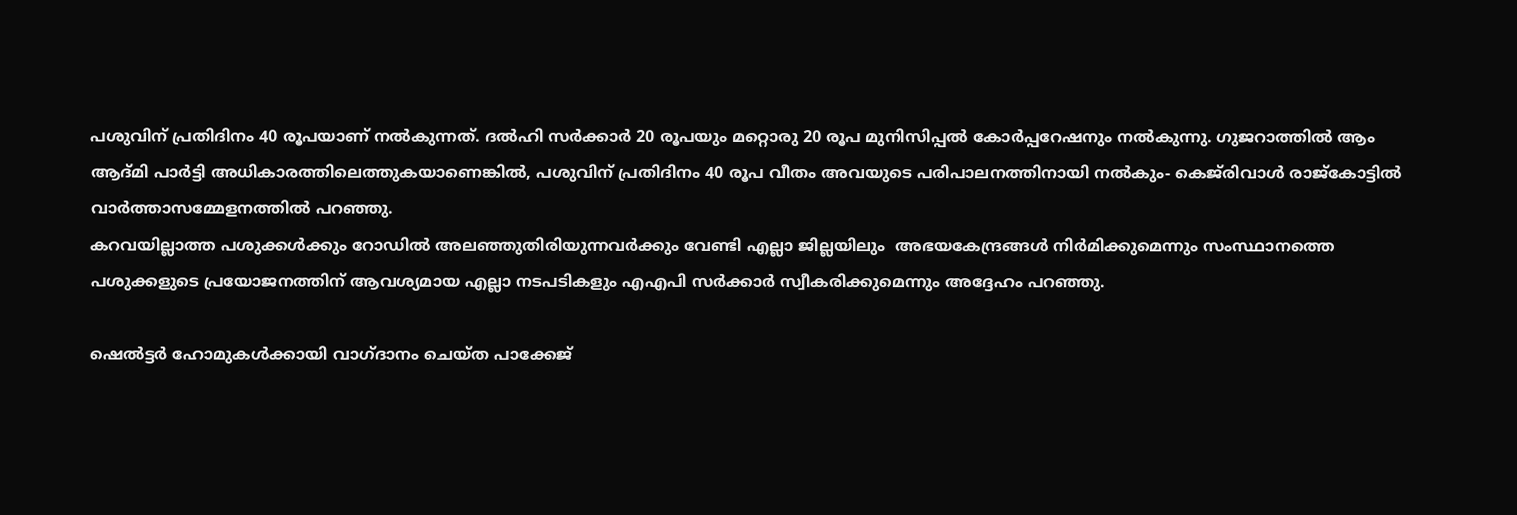പശുവിന് പ്രതിദിനം 40 രൂപയാണ് നല്‍കുന്നത്. ദല്‍ഹി സര്‍ക്കാര്‍ 20 രൂപയും മറ്റൊരു 20 രൂപ മുനിസിപ്പല്‍ കോര്‍പ്പറേഷനും നല്‍കുന്നു. ഗുജറാത്തില്‍ ആം ആദ്മി പാര്‍ട്ടി അധികാരത്തിലെത്തുകയാണെങ്കില്‍, പശുവിന് പ്രതിദിനം 40 രൂപ വീതം അവയുടെ പരിപാലനത്തിനായി നല്‍കും- കെജ്‌രിവാള്‍ രാജ്‌കോട്ടില്‍ വാര്‍ത്താസമ്മേളനത്തില്‍ പറഞ്ഞു.
കറവയില്ലാത്ത പശുക്കള്‍ക്കും റോഡില്‍ അലഞ്ഞുതിരിയുന്നവര്‍ക്കും വേണ്ടി എല്ലാ ജില്ലയിലും  അഭയകേന്ദ്രങ്ങള്‍ നിര്‍മിക്കുമെന്നും സംസ്ഥാനത്തെ പശുക്കളുടെ പ്രയോജനത്തിന് ആവശ്യമായ എല്ലാ നടപടികളും എഎപി സര്‍ക്കാര്‍ സ്വീകരിക്കുമെന്നും അദ്ദേഹം പറഞ്ഞു.

ഷെല്‍ട്ടര്‍ ഹോമുകള്‍ക്കായി വാഗ്ദാനം ചെയ്ത പാക്കേജ്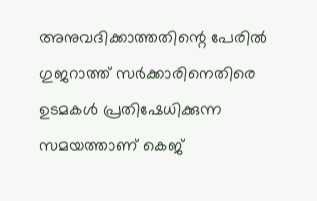അനുവദിക്കാത്തതിന്റെ പേരില്‍ ഗുജറാത്ത് സര്‍ക്കാരിനെതിരെ ഉടമകള്‍ പ്രതിഷേധിക്കുന്ന സമയത്താണ് കെജ്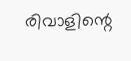രിവാളിന്റെ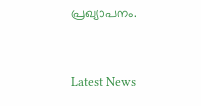പ്രഖ്യാപനം.



Latest News